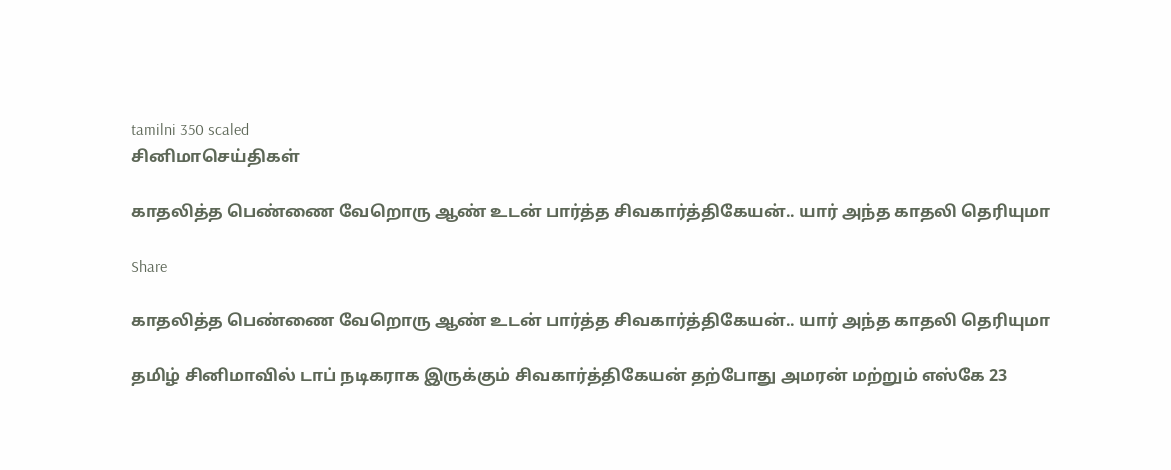tamilni 350 scaled
சினிமாசெய்திகள்

காதலித்த பெண்ணை வேறொரு ஆண் உடன் பார்த்த சிவகார்த்திகேயன்.. யார் அந்த காதலி தெரியுமா

Share

காதலித்த பெண்ணை வேறொரு ஆண் உடன் பார்த்த சிவகார்த்திகேயன்.. யார் அந்த காதலி தெரியுமா

தமிழ் சினிமாவில் டாப் நடிகராக இருக்கும் சிவகார்த்திகேயன் தற்போது அமரன் மற்றும் எஸ்கே 23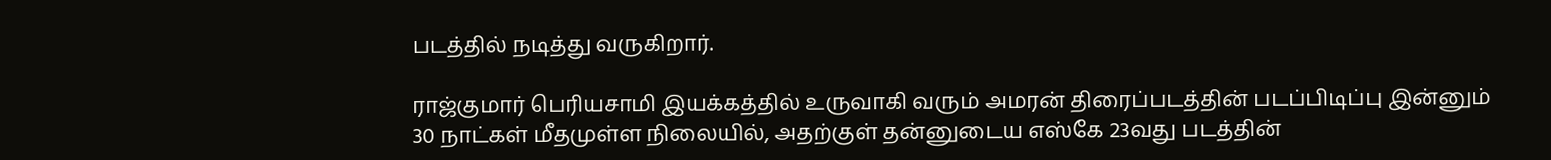படத்தில் நடித்து வருகிறார்.

ராஜ்குமார் பெரியசாமி இயக்கத்தில் உருவாகி வரும் அமரன் திரைப்படத்தின் படப்பிடிப்பு இன்னும் 30 நாட்கள் மீதமுள்ள நிலையில், அதற்குள் தன்னுடைய எஸ்கே 23வது படத்தின்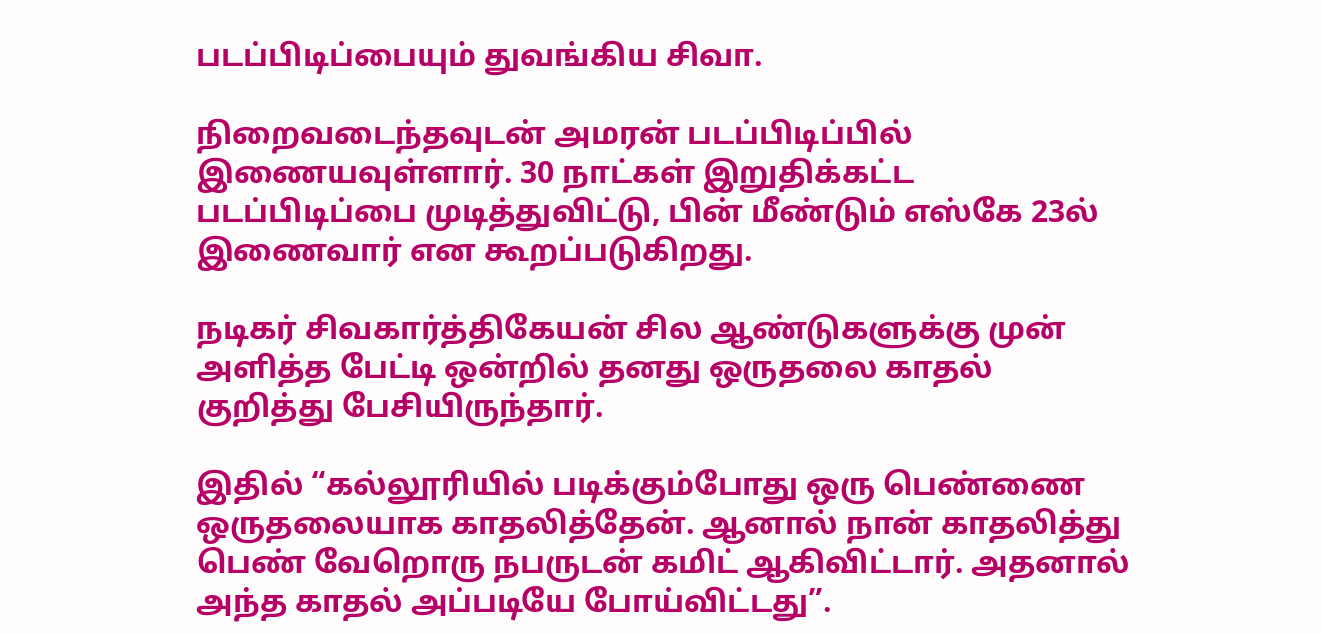படப்பிடிப்பையும் துவங்கிய சிவா.

நிறைவடைந்தவுடன் அமரன் படப்பிடிப்பில் இணையவுள்ளார். 30 நாட்கள் இறுதிக்கட்ட படப்பிடிப்பை முடித்துவிட்டு, பின் மீண்டும் எஸ்கே 23ல் இணைவார் என கூறப்படுகிறது.

நடிகர் சிவகார்த்திகேயன் சில ஆண்டுகளுக்கு முன் அளித்த பேட்டி ஒன்றில் தனது ஒருதலை காதல் குறித்து பேசியிருந்தார்.

இதில் “கல்லூரியில் படிக்கும்போது ஒரு பெண்ணை ஒருதலையாக காதலித்தேன். ஆனால் நான் காதலித்து பெண் வேறொரு நபருடன் கமிட் ஆகிவிட்டார். அதனால் அந்த காதல் அப்படியே போய்விட்டது”.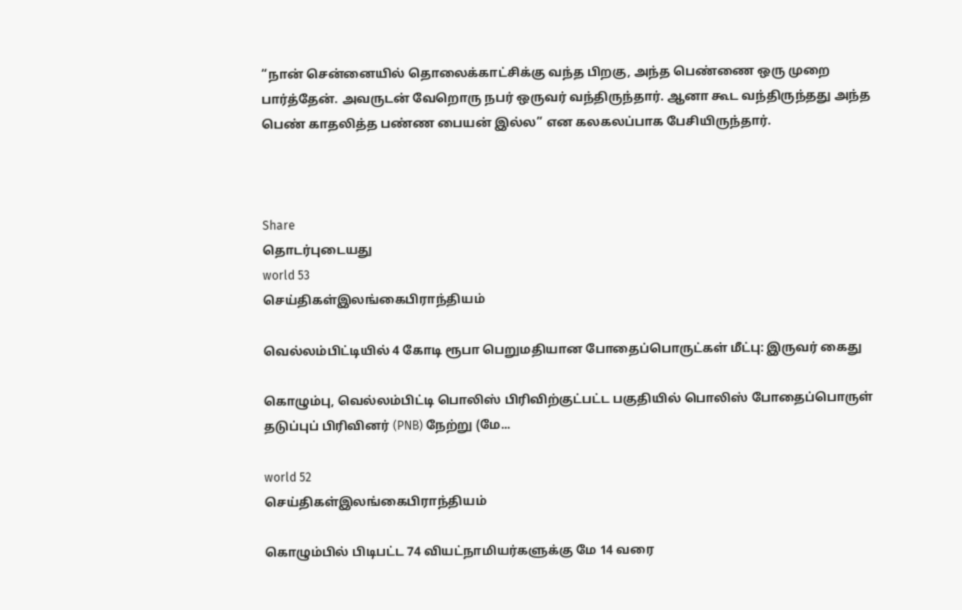“நான் சென்னையில் தொலைக்காட்சிக்கு வந்த பிறகு, அந்த பெண்ணை ஒரு முறை பார்த்தேன். அவருடன் வேறொரு நபர் ஒருவர் வந்திருந்தார். ஆனா கூட வந்திருந்தது அந்த பெண் காதலித்த பண்ண பையன் இல்ல” என கலகலப்பாக பேசியிருந்தார்.



Share
தொடர்புடையது
world 53
செய்திகள்இலங்கைபிராந்தியம்

வெல்லம்பிட்டியில் 4 கோடி ரூபா பெறுமதியான போதைப்பொருட்கள் மீட்பு: இருவர் கைது

கொழும்பு, வெல்லம்பிட்டி பொலிஸ் பிரிவிற்குட்பட்ட பகுதியில் பொலிஸ் போதைப்பொருள் தடுப்புப் பிரிவினர் (PNB) நேற்று (மே...

world 52
செய்திகள்இலங்கைபிராந்தியம்

கொழும்பில் பிடிபட்ட 74 வியட்நாமியர்களுக்கு மே 14 வரை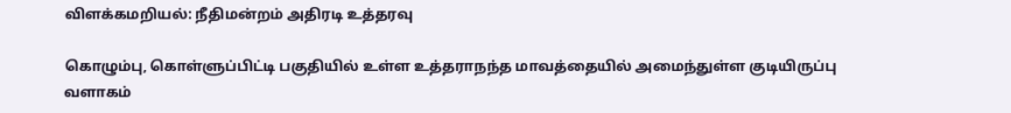விளக்கமறியல்: நீதிமன்றம் அதிரடி உத்தரவு

கொழும்பு, கொள்ளுப்பிட்டி பகுதியில் உள்ள உத்தராநந்த மாவத்தையில் அமைந்துள்ள குடியிருப்பு வளாகம்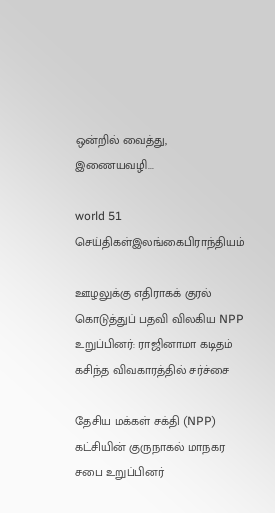ஒன்றில் வைத்து, இணையவழி...

world 51
செய்திகள்இலங்கைபிராந்தியம்

ஊழலுக்கு எதிராகக் குரல் கொடுத்துப் பதவி விலகிய NPP உறுப்பினர்: ராஜினாமா கடிதம் கசிந்த விவகாரத்தில் சர்ச்சை

தேசிய மக்கள் சக்தி (NPP) கட்சியின் குருநாகல் மாநகர சபை உறுப்பினர்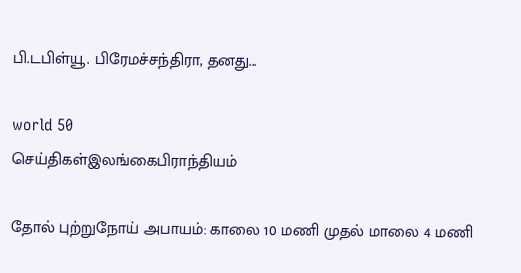பி.டபிள்யூ. பிரேமச்சந்திரா, தனது...

world 50
செய்திகள்இலங்கைபிராந்தியம்

தோல் புற்றுநோய் அபாயம்: காலை 10 மணி முதல் மாலை 4 மணி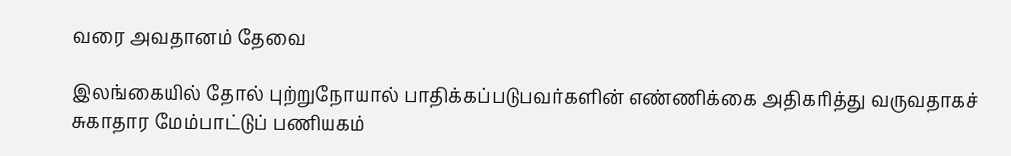வரை அவதானம் தேவை

இலங்கையில் தோல் புற்றுநோயால் பாதிக்கப்படுபவர்களின் எண்ணிக்கை அதிகரித்து வருவதாகச் சுகாதார மேம்பாட்டுப் பணியகம்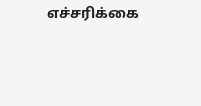எச்சரிக்கை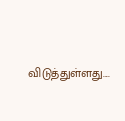விடுத்துள்ளது....